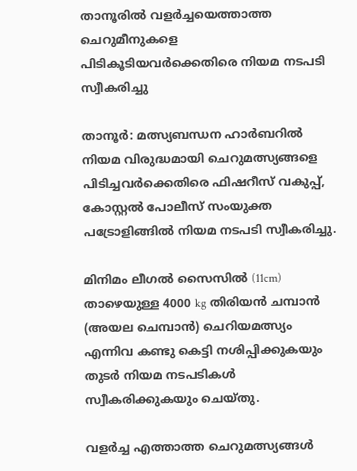താനൂരില്‍ വളര്‍ച്ചയെത്താത്ത ചെറുമീനുകളെ പിടികൂടിയവര്‍ക്കെതിരെ നിയമ നടപടി സ്വീകരിച്ചു

താനൂര്‍: മത്സ്യബന്ധന ഹാര്‍ബറില്‍ നിയമ വിരുദ്ധമായി ചെറുമത്സ്യങ്ങളെ പിടിച്ചവര്‍ക്കെതിരെ ഫിഷറീസ് വകുപ്പ്, കോസ്റ്റല്‍ പോലീസ് സംയുക്ത പട്രോളിങ്ങില്‍ നിയമ നടപടി സ്വീകരിച്ചു.

മിനിമം ലീഗല്‍ സൈസില്‍ (11cm) താഴെയുള്ള 4000 kg തിരിയന്‍ ചമ്പാന്‍ (അയല ചെമ്പാന്‍) ചെറിയമത്സ്യം എന്നിവ കണ്ടു കെട്ടി നശിപ്പിക്കുകയും തുടര്‍ നിയമ നടപടികള്‍ സ്വീകരിക്കുകയും ചെയ്തു.

വളര്‍ച്ച എത്താത്ത ചെറുമത്സ്യങ്ങള്‍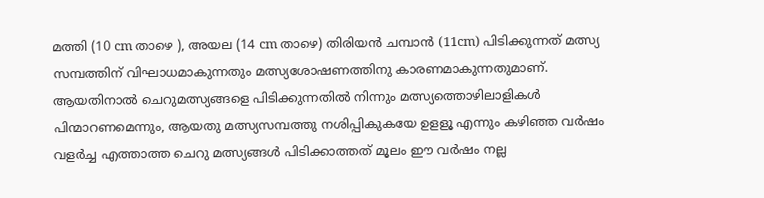മത്തി (10 cm താഴെ ), അയല (14 cm താഴെ) തിരിയന്‍ ചമ്പാന്‍ (11cm) പിടിക്കുന്നത് മത്സ്യ സമ്പത്തിന് വിഘാധമാകുന്നതും മത്സ്യശോഷണത്തിനു കാരണമാകുന്നതുമാണ്. ആയതിനാല്‍ ചെറുമത്സ്യങ്ങളെ പിടിക്കുന്നതില്‍ നിന്നും മത്സ്യത്തൊഴിലാളികള്‍ പിന്മാറണമെന്നും, ആയതു മത്സ്യസമ്പത്തു നശിപ്പികുകയേ ഉളളൂ എന്നും കഴിഞ്ഞ വര്‍ഷം വളര്‍ച്ച എത്താത്ത ചെറു മത്സ്യങ്ങള്‍ പിടിക്കാത്തത് മൂലം ഈ വര്‍ഷം നല്ല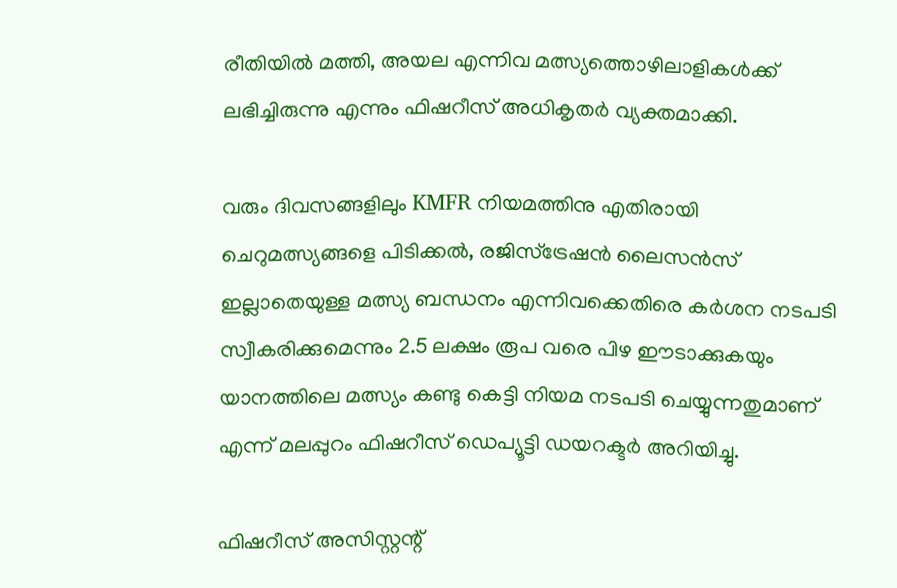രീതിയില്‍ മത്തി, അയല എന്നിവ മത്സ്യത്തൊഴിലാളികള്‍ക്ക് ലഭിച്ചിരുന്നു എന്നും ഫിഷറീസ് അധികൃതര്‍ വ്യക്തമാക്കി.

വരും ദിവസങ്ങളിലും KMFR നിയമത്തിനു എതിരായി ചെറുമത്സ്യങ്ങളെ പിടിക്കല്‍, രജിസ്ട്രേഷന്‍ ലൈസന്‍സ് ഇല്ലാതെയുള്ള മത്സ്യ ബന്ധനം എന്നിവക്കെതിരെ കര്‍ശന നടപടി സ്വീകരിക്കുമെന്നും 2.5 ലക്ഷം രൂപ വരെ പിഴ ഈടാക്കുകയും യാനത്തിലെ മത്സ്യം കണ്ടു കെട്ടി നിയമ നടപടി ചെയ്യുന്നതുമാണ് എന്ന് മലപ്പുറം ഫിഷറീസ് ഡെപ്യൂട്ടി ഡയറക്ടര്‍ അറിയിച്ചു.

ഫിഷറീസ് അസിസ്റ്റന്റ്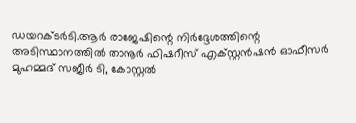ഡയറക്ടര്‍ടി.ആര്‍ രാജേഷിന്റെ നിര്‍ദ്ദേശത്തിന്റെ അടിസ്ഥാനത്തില്‍ താനൂര്‍ ഫിഷറീസ് എക്സ്റ്റന്‍ഷന്‍ ഓഫീസര്‍ മുഹമ്മദ് സജീര്‍ ടി, കോസ്റ്റല്‍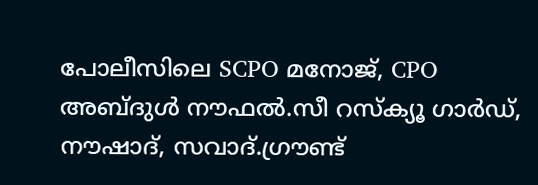പോലീസിലെ SCPO മനോജ്, CPO അബ്ദുള്‍ നൗഫല്‍.സീ റസ്‌ക്യൂ ഗാര്‍ഡ്, നൗഷാദ്, സവാദ്.ഗ്രൗണ്ട്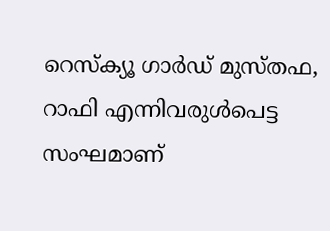റെസ്‌ക്യൂ ഗാര്‍ഡ് മുസ്തഫ, റാഫി എന്നിവരുള്‍പെട്ട സംഘമാണ്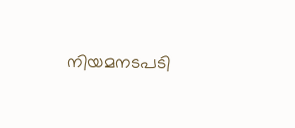നിയമനടപടി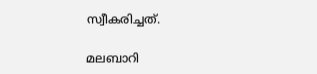സ്വീകരിച്ചത്.

മലബാറി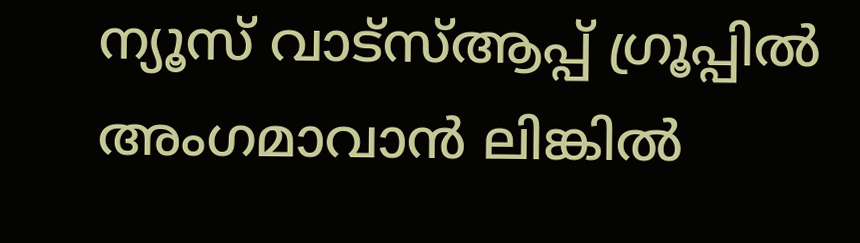ന്യൂസ് വാട്‌സ്ആപ്പ് ഗ്രൂപ്പില്‍ അംഗമാവാന്‍ ലിങ്കില്‍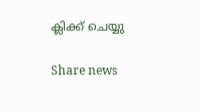ക്ലിക്ക് ചെയ്യു

Share news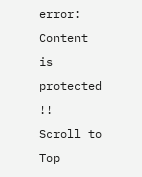error: Content is protected !!
Scroll to Top